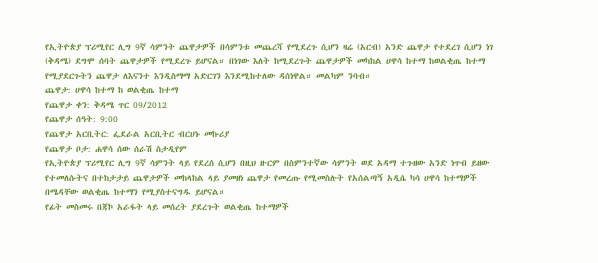የኢትዮጵያ ፕሪሚየር ሊግ 9ኛ ሳምንት ጨዋታዎች በሳምንቱ መጨረሻ የሚደረጉ ሲሆን ዛሬ (አርብ) አንድ ጨዋታ የተደረገ ሲሆን ነገ (ቅዳሜ) ደግሞ ሰባት ጨዋታዎች የሚደረጉ ይሆናል። በነገው እለት ከሚደረጉት ጨዋታዎች መካከል ሀዋሳ ከተማ ከወልቂጤ ከተማ የሚያደርጉትን ጨዋታ ለእናንተ እንዲስማማ አድርገን እንደሚከተለው ዳሰነዋል። መልካም ንባብ።
ጨዋታ: ሀዋሳ ከተማ ከ ወልቂጤ ከተማ
የጨዋታ ቀን: ቅዳሜ ጥር 09/2012
የጨዋታ ሰዓት: 9:00
የጨዋታ አርቢትር: ፌደራል አርቢትር ብርሀኑ መኩሪያ
የጨዋታ ቦታ: ሐዋሳ ሰው ሰራሽ ስታዲየም
የኢትዮጵያ ፕሪሚየር ሊግ 9ኛ ሳምንት ላይ የደረሰ ሲሆን በዚህ ዙርም በስምንተኛው ሳምንት ወደ አዳማ ተጉዘው አንድ ነጥብ ይዘው የተመለሱትና በተከታታይ ጨዋታዎች መከላከል ላይ ያመዘነ ጨዋታ የመረጡ የሚመስሉት የአሰልጣኝ አዲሴ ካሳ ሀዋሳ ከተማዎች በሜዳቸው ወልቂጤ ከተማን የሚያስተናግዱ ይሆናል።
የፊት መስመሩ በጃኮ አራፋት ላይ መሰረት ያደረጉት ወልቂጤ ከተማዎች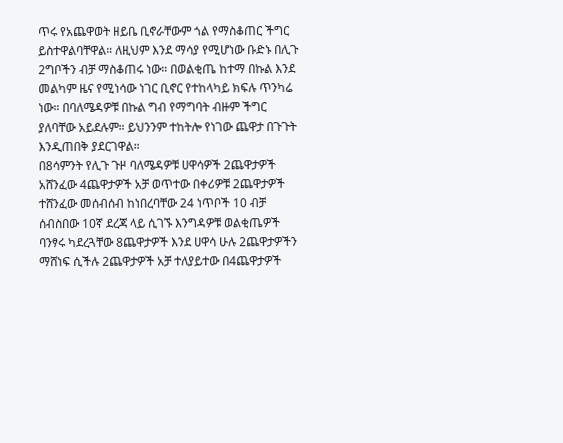ጥሩ የአጨዋወት ዘይቤ ቢኖራቸውም ጎል የማስቆጠር ችግር ይስተዋልባቸዋል። ለዚህም እንደ ማሳያ የሚሆነው ቡድኑ በሊጉ 2ግቦችን ብቻ ማስቆጠሩ ነው። በወልቂጤ ከተማ በኩል እንደ መልካም ዜና የሚነሳው ነገር ቢኖር የተከላካይ ክፍሉ ጥንካሬ ነው። በባለሜዳዎቹ በኩል ግብ የማግባት ብዙም ችግር ያለባቸው አይደሉም። ይህንንም ተከትሎ የነገው ጨዋታ በጉጉት እንዲጠበቅ ያደርገዋል።
በ8ሳምንት የሊጉ ጉዞ ባለሜዳዎቹ ሀዋሳዎች 2ጨዋታዎች አሸንፈው 4ጨዋታዎች አቻ ወጥተው በቀሪዎቹ 2ጨዋታዎች ተሸንፈው መሰብሰብ ከነበረባቸው 24 ነጥቦች 10 ብቻ ሰብስበው 10ኛ ደረጃ ላይ ሲገኙ እንግዳዎቹ ወልቂጤዎች ባንፃሩ ካደረጓቸው 8ጨዋታዎች እንደ ሀዋሳ ሁሉ 2ጨዋታዎችን ማሸነፍ ሲችሉ 2ጨዋታዎች አቻ ተለያይተው በ4ጨዋታዎች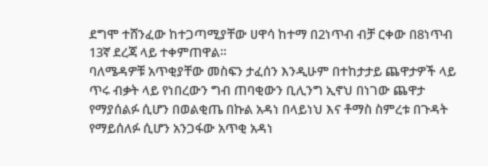ደግሞ ተሸንፈው ከተጋጣሚያቸው ሀዋሳ ከተማ በ2ነጥብ ብቻ ርቀው በ8ነጥብ 13ኛ ደረጃ ላይ ተቀምጠዋል።
ባለሜዳዎቹ አጥቂያቸው መስፍን ታፈሰን እንዲሁም በተከታታይ ጨዋታዎች ላይ ጥሩ ብቃት ላይ የነበረውን ግብ ጠባቂውን ቢሊንግ ኢኖህ በነገው ጨዋታ የማያሰልፉ ሲሆን በወልቂጤ በኩል አዳነ በላይነህ እና ቶማስ ስምረቱ በጉዳት የማይሰለፉ ሲሆን አንጋፋው አጥቂ አዳነ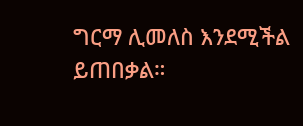ግርማ ሊመለስ እንደሚችል ይጠበቃል።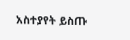አስተያየት ይስጡ